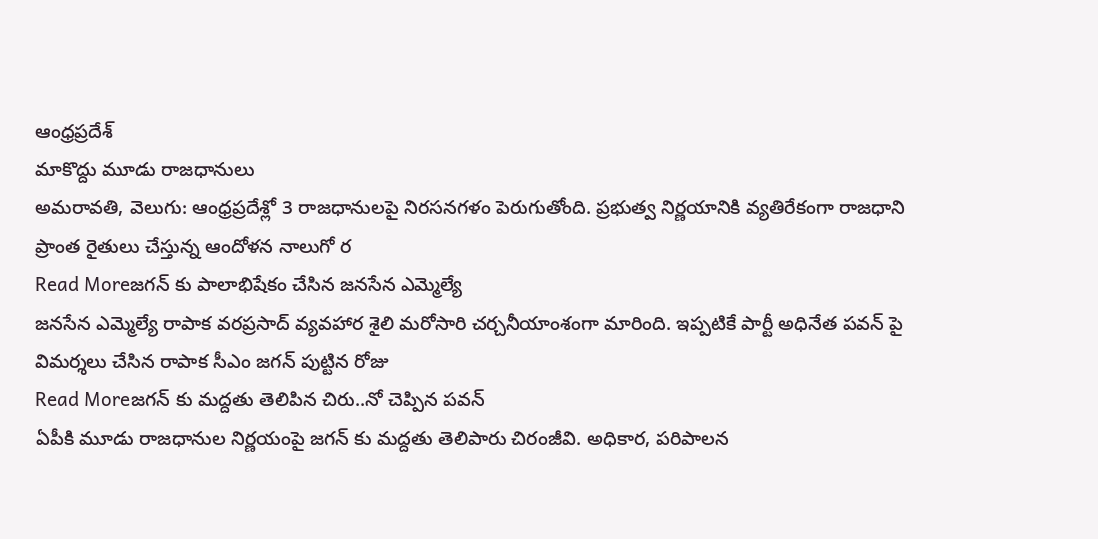ఆంధ్రప్రదేశ్
మాకొద్దు మూడు రాజధానులు
అమరావతి, వెలుగు: ఆంధ్రప్రదేశ్లో 3 రాజధానులపై నిరసనగళం పెరుగుతోంది. ప్రభుత్వ నిర్ణయానికి వ్యతిరేకంగా రాజధాని ప్రాంత రైతులు చేస్తున్న ఆందోళన నాలుగో ర
Read Moreజగన్ కు పాలాభిషేకం చేసిన జనసేన ఎమ్మెల్యే
జనసేన ఎమ్మెల్యే రాపాక వరప్రసాద్ వ్యవహార శైలి మరోసారి చర్చనీయాంశంగా మారింది. ఇప్పటికే పార్టీ అధినేత పవన్ పై విమర్శలు చేసిన రాపాక సీఎం జగన్ పుట్టిన రోజు
Read Moreజగన్ కు మద్దతు తెలిపిన చిరు..నో చెప్పిన పవన్
ఏపీకి మూడు రాజధానుల నిర్ణయంపై జగన్ కు మద్దతు తెలిపారు చిరంజీవి. అధికార, పరిపాలన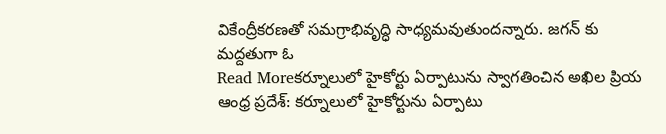వికేంద్రీకరణతో సమగ్రాభివృద్ధి సాధ్యమవుతుందన్నారు. జగన్ కు మద్దతుగా ఓ
Read Moreకర్నూలులో హైకోర్టు ఏర్పాటును స్వాగతించిన అఖిల ప్రియ
ఆంధ్ర ప్రదేశ్: కర్నూలులో హైకోర్టును ఏర్పాటు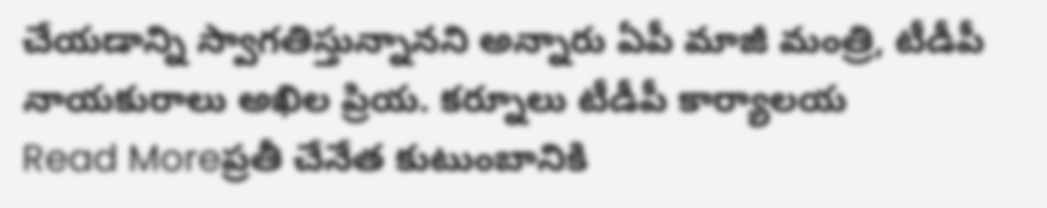చేయడాన్ని స్వాగతిస్తున్నానని అన్నారు ఏపీ మాజీ మంత్రి, టీడీపీ నాయకురాలు అఖిల ప్రియ. కర్నూలు టీడీపీ కార్యాలయ
Read Moreప్రతీ చేనేత కుటుంబానికి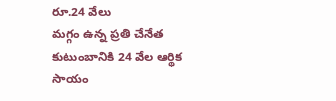రూ.24 వేలు
మగ్గం ఉన్న ప్రతి చేనేత కుటుంబానికి 24 వేల ఆర్థిక సాయం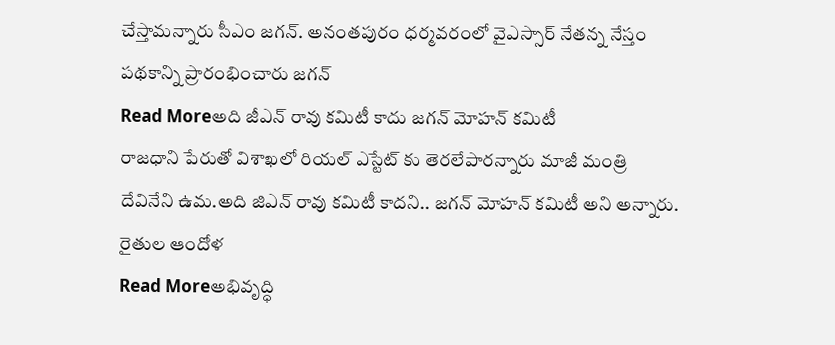చేస్తామన్నారు సీఎం జగన్. అనంతపురం ధర్మవరంలో వైఎస్సార్ నేతన్న నేస్తం పథకాన్ని ప్రారంభించారు జగన్
Read Moreఅది జీఎన్ రావు కమిటీ కాదు జగన్ మోహన్ కమిటీ
రాజధాని పేరుతో విశాఖలో రియల్ ఎస్టేట్ కు తెరలేపారన్నారు మాజీ మంత్రి దేవినేని ఉమ.అది జిఎన్ రావు కమిటీ కాదని.. జగన్ మోహన్ కమిటీ అని అన్నారు. రైతుల ఆందోళ
Read Moreఅభివృద్ధి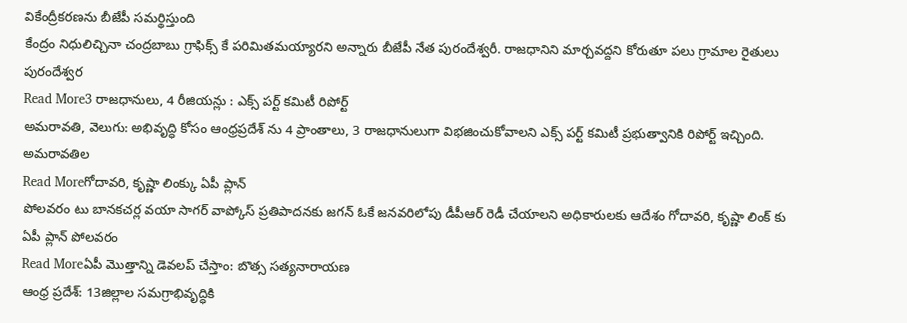వికేంద్రీకరణను బీజేపీ సమర్థిస్తుంది
కేంద్రం నిధులిచ్చినా చంద్రబాబు గ్రాఫిక్స్ కే పరిమితమయ్యారని అన్నారు బీజేపీ నేత పురందేశ్వరీ. రాజధానిని మార్చవద్దని కోరుతూ పలు గ్రామాల రైతులు పురందేశ్వర
Read More3 రాజధానులు, 4 రీజియన్లు : ఎక్స్ పర్ట్ కమిటీ రిపోర్ట్
అమరావతి, వెలుగు: అభివృద్ధి కోసం ఆంధ్రప్రదేశ్ ను 4 ప్రాంతాలు, 3 రాజధానులుగా విభజించుకోవాలని ఎక్స్ పర్ట్ కమిటీ ప్రభుత్వానికి రిపోర్ట్ ఇచ్చింది. అమరావతిల
Read Moreగోదావరి, కృష్ణా లింక్కు ఏపీ ప్లాన్
పోలవరం టు బానకచర్ల వయా సాగర్ వాప్కోస్ ప్రతిపాదనకు జగన్ ఓకే జనవరిలోపు డీపీఆర్ రెడీ చేయాలని అధికారులకు ఆదేశం గోదావరి, కృష్ణా లింక్ కు ఏపీ ప్లాన్ పోలవరం
Read Moreఏపీ మొత్తాన్ని డెవలప్ చేస్తాం: బొత్స సత్యనారాయణ
ఆంధ్ర ప్రదేశ్: 13జిల్లాల సమగ్రాభివృద్ధికి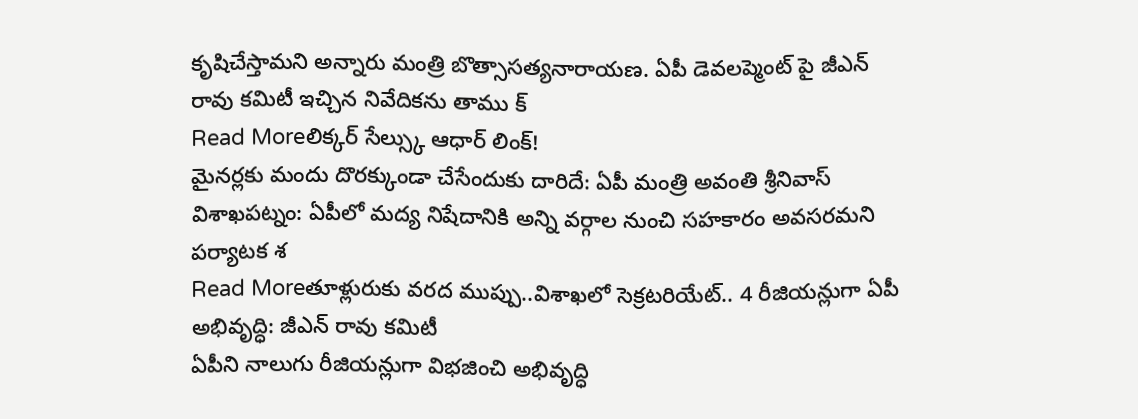కృషిచేస్తామని అన్నారు మంత్రి బొత్సాసత్యనారాయణ. ఏపీ డెవలప్మెంట్ పై జీఎన్ రావు కమిటీ ఇచ్చిన నివేదికను తాము క్
Read Moreలిక్కర్ సేల్స్కు ఆధార్ లింక్!
మైనర్లకు మందు దొరక్కుండా చేసేందుకు దారిదే: ఏపీ మంత్రి అవంతి శ్రీనివాస్ విశాఖపట్నం: ఏపీలో మద్య నిషేదానికి అన్ని వర్గాల నుంచి సహకారం అవసరమని పర్యాటక శ
Read Moreతూళ్లురుకు వరద ముప్పు..విశాఖలో సెక్రటరియేట్.. 4 రీజియన్లుగా ఏపీ అభివృద్ధి: జీఎన్ రావు కమిటీ
ఏపీని నాలుగు రీజియన్లుగా విభజించి అభివృద్ధి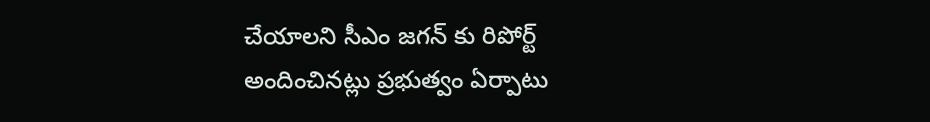చేయాలని సీఎం జగన్ కు రిపోర్ట్ అందించినట్లు ప్రభుత్వం ఏర్పాటు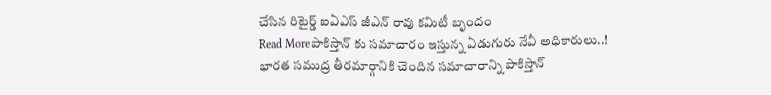చేసిన రిటైర్డ్ ఐఏఎస్ జీఎన్ రావు కమిటీ బృందం
Read Moreపాకిస్తాన్ కు సమాచారం ఇస్తున్న ఏడుగురు నేవీ అధికారులు..!
భారత సముద్ర తీరమార్గానికి చెందిన సమాచారాన్ని పాకిస్తాన్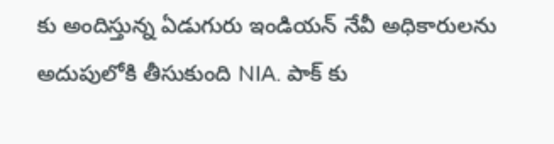కు అందిస్తున్న ఏడుగురు ఇండియన్ నేవీ అధికారులను అదుపులోకి తీసుకుంది NIA. పాక్ కు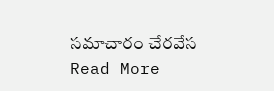సమాచారం చేరవేస
Read More